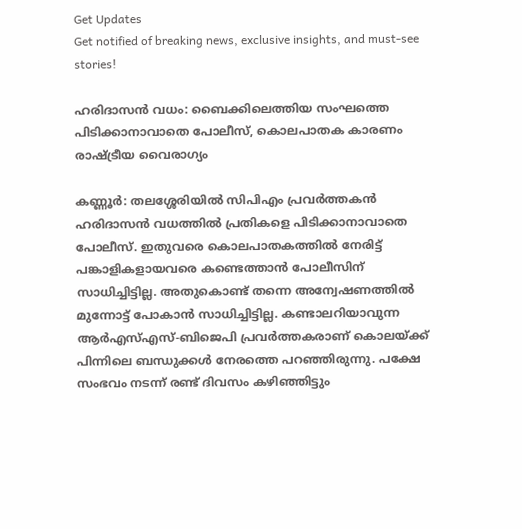Get Updates
Get notified of breaking news, exclusive insights, and must-see stories!

ഹരിദാസന്‍ വധം: ബൈക്കിലെത്തിയ സംഘത്തെ പിടിക്കാനാവാതെ പോലീസ്, കൊലപാതക കാരണം രാഷ്ട്രീയ വൈരാഗ്യം

കണ്ണൂര്‍: തലശ്ശേരിയില്‍ സിപിഎം പ്രവര്‍ത്തകന്‍ ഹരിദാസന്‍ വധത്തില്‍ പ്രതികളെ പിടിക്കാനാവാതെ പോലീസ്. ഇതുവരെ കൊലപാതകത്തില്‍ നേരിട്ട് പങ്കാളികളായവരെ കണ്ടെത്താന്‍ പോലീസിന് സാധിച്ചിട്ടില്ല. അതുകൊണ്ട് തന്നെ അന്വേഷണത്തില്‍ മുന്നോട്ട് പോകാന്‍ സാധിച്ചിട്ടില്ല. കണ്ടാലറിയാവുന്ന ആര്‍എസ്എസ്-ബിജെപി പ്രവര്‍ത്തകരാണ് കൊലയ്ക്ക് പിന്നിലെ ബന്ധുക്കള്‍ നേരത്തെ പറഞ്ഞിരുന്നു. പക്ഷേ സംഭവം നടന്ന് രണ്ട് ദിവസം കഴിഞ്ഞിട്ടും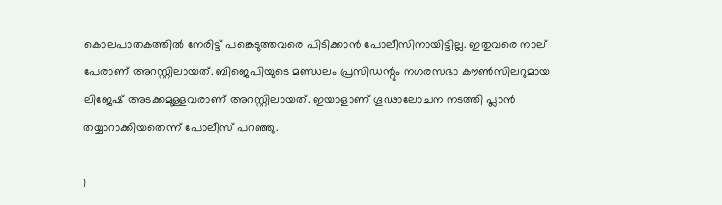കൊലപാതകത്തില്‍ നേരിട്ട് പങ്കെടുത്തവരെ പിടിക്കാന്‍ പോലീസിനായിട്ടില്ല. ഇതുവരെ നാല് പേരാണ് അറസ്റ്റിലായത്. ബിജെപിയുടെ മണ്ഡലം പ്രസിഡന്റും നഗരസഭാ കൗണ്‍സിലറുമായ ലിജേഷ് അടക്കമുള്ളവരാണ് അറസ്റ്റിലായത്. ഇയാളാണ് ഗൂഢാലോചന നടത്തി പ്ലാന്‍ തയ്യാറാക്കിയതെന്ന് പോലീസ് പറഞ്ഞു.

1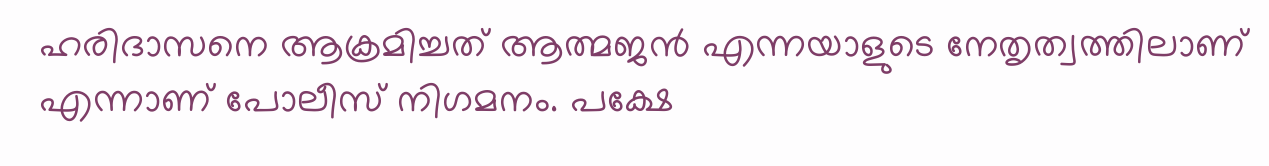ഹരിദാസനെ ആക്രമിച്ചത് ആത്മജന്‍ എന്നയാളുടെ നേതൃത്വത്തിലാണ് എന്നാണ് പോലീസ് നിഗമനം. പക്ഷേ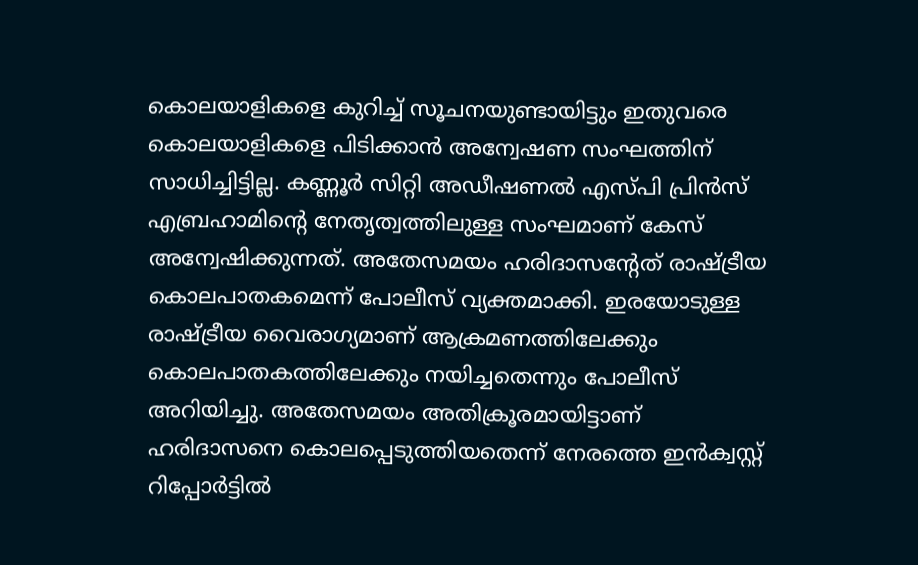കൊലയാളികളെ കുറിച്ച് സൂചനയുണ്ടായിട്ടും ഇതുവരെ കൊലയാളികളെ പിടിക്കാന്‍ അന്വേഷണ സംഘത്തിന് സാധിച്ചിട്ടില്ല. കണ്ണൂര്‍ സിറ്റി അഡീഷണല്‍ എസ്പി പ്രിന്‍സ് എബ്രഹാമിന്റെ നേതൃത്വത്തിലുള്ള സംഘമാണ് കേസ് അന്വേഷിക്കുന്നത്. അതേസമയം ഹരിദാസന്റേത് രാഷ്ട്രീയ കൊലപാതകമെന്ന് പോലീസ് വ്യക്തമാക്കി. ഇരയോടുള്ള രാഷ്ട്രീയ വൈരാഗ്യമാണ് ആക്രമണത്തിലേക്കും കൊലപാതകത്തിലേക്കും നയിച്ചതെന്നും പോലീസ് അറിയിച്ചു. അതേസമയം അതിക്രൂരമായിട്ടാണ് ഹരിദാസനെ കൊലപ്പെടുത്തിയതെന്ന് നേരത്തെ ഇന്‍ക്വസ്റ്റ് റിപ്പോര്‍ട്ടില്‍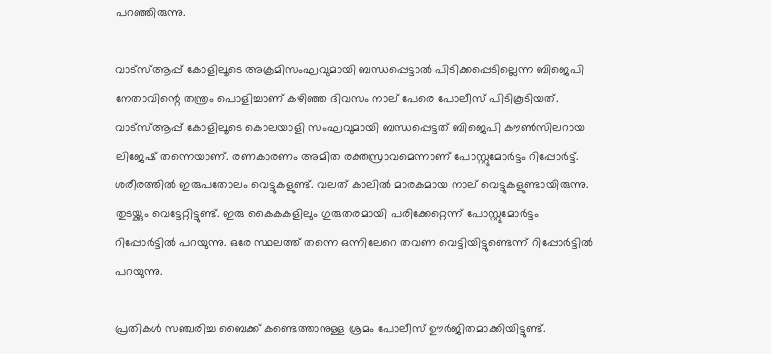പറഞ്ഞിരുന്നു.

വാട്‌സ്ആപ്പ് കോളിലൂടെ അക്രമിസംഘവുമായി ബന്ധപ്പെട്ടാല്‍ പിടിക്കപ്പെടില്ലെന്ന ബിജെപി നേതാവിന്റെ തന്ത്രം പൊളിച്ചാണ് കഴിഞ്ഞ ദിവസം നാല് പേരെ പോലീസ് പിടികൂടിയത്. വാട്‌സ്ആപ്പ് കോളിലൂടെ കൊലയാളി സംഘവുമായി ബന്ധപ്പെട്ടത് ബിജെപി കൗണ്‍സിലറായ ലിജേഷ് തന്നെയാണ്. രണകാരണം അമിത രക്തസ്രാവമെന്നാണ് പോസ്റ്റുമോര്‍ട്ടം റിപ്പോര്‍ട്ട്. ശരീരത്തില്‍ ഇരുപതോലം വെട്ടുകളുണ്ട്. വലത് കാലില്‍ മാരകമായ നാല് വെട്ടുകളുണ്ടായിരുന്നു. തുടയ്ക്കും വെട്ടേറ്റിട്ടുണ്ട്. ഇരു കൈകകളിലും ഗുരുതരമായി പരിക്കേറ്റെന്ന് പോസ്റ്റുമോര്‍ട്ടം റിപ്പോര്‍ട്ടില്‍ പറയുന്നു. ഒരേ സ്ഥലത്ത് തന്നെ ഒന്നിലേറെ തവണ വെട്ടിയിട്ടുണ്ടെന്ന് റിപ്പോര്‍ട്ടില്‍ പറയുന്നു.

പ്രതികള്‍ സഞ്ചരിച്ച ബൈക്ക് കണ്ടെത്താനുള്ള ശ്രമം പോലീസ് ഊര്‍ജിതമാക്കിയിട്ടുണ്ട്.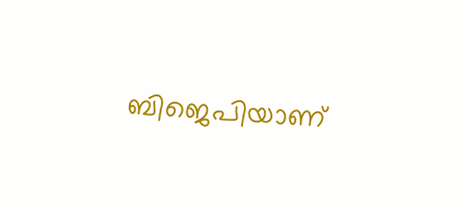ബിജെപിയാണ്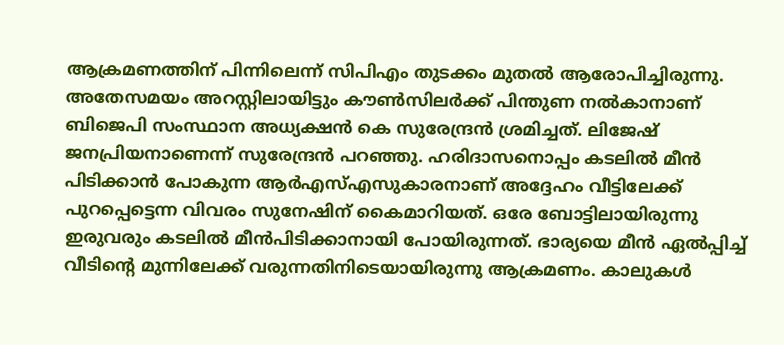ആക്രമണത്തിന് പിന്നിലെന്ന് സിപിഎം തുടക്കം മുതല്‍ ആരോപിച്ചിരുന്നു. അതേസമയം അറസ്റ്റിലായിട്ടും കൗണ്‍സിലര്‍ക്ക് പിന്തുണ നല്‍കാനാണ് ബിജെപി സംസ്ഥാന അധ്യക്ഷന്‍ കെ സുരേന്ദ്രന്‍ ശ്രമിച്ചത്. ലിജേഷ് ജനപ്രിയനാണെന്ന് സുരേന്ദ്രന്‍ പറഞ്ഞു. ഹരിദാസനൊപ്പം കടലില്‍ മീന്‍ പിടിക്കാന്‍ പോകുന്ന ആര്‍എസ്എസുകാരനാണ് അദ്ദേഹം വീട്ടിലേക്ക് പുറപ്പെട്ടെന്ന വിവരം സുനേഷിന് കൈമാറിയത്. ഒരേ ബോട്ടിലായിരുന്നു ഇരുവരും കടലില്‍ മീന്‍പിടിക്കാനായി പോയിരുന്നത്. ഭാര്യയെ മീന്‍ ഏല്‍പ്പിച്ച് വീടിന്റെ മുന്നിലേക്ക് വരുന്നതിനിടെയായിരുന്നു ആക്രമണം. കാലുകള്‍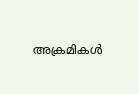അക്രമികള്‍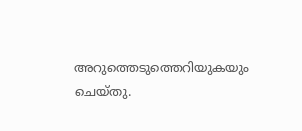അറുത്തെടുത്തെറിയുകയും ചെയ്തു.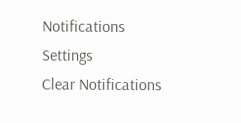Notifications
Settings
Clear Notifications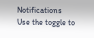Notifications
Use the toggle to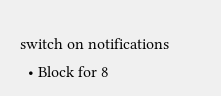switch on notifications
  • Block for 8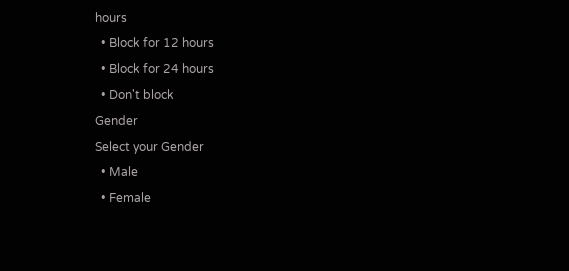hours
  • Block for 12 hours
  • Block for 24 hours
  • Don't block
Gender
Select your Gender
  • Male
  • Female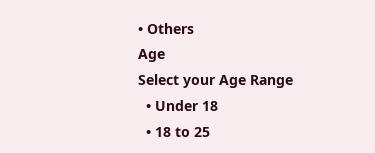• Others
Age
Select your Age Range
  • Under 18
  • 18 to 25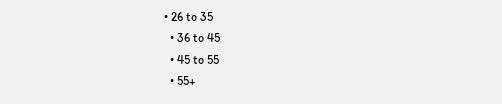• 26 to 35
  • 36 to 45
  • 45 to 55
  • 55+